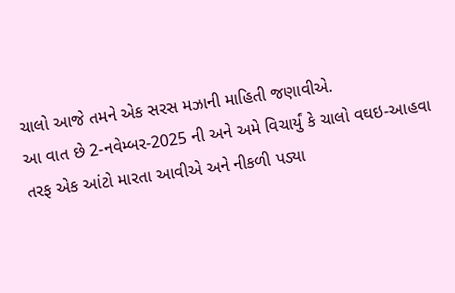ચાલો આજે તમને એક સરસ મઝાની માહિતી જણાવીએ.
આ વાત છે 2-નવેમ્બર-2025 ની અને અમે વિચાર્યું કે ચાલો વઘઇ-આહવા તરફ એક આંટો મારતા આવીએ અને નીકળી પડ્યા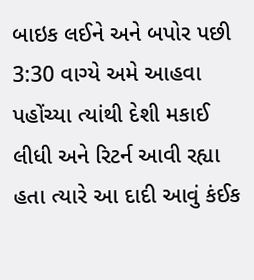બાઇક લઈને અને બપોર પછી 3:30 વાગ્યે અમે આહવા પહોંચ્યા ત્યાંથી દેશી મકાઈ લીધી અને રિટર્ન આવી રહ્યા હતા ત્યારે આ દાદી આવું કંઈક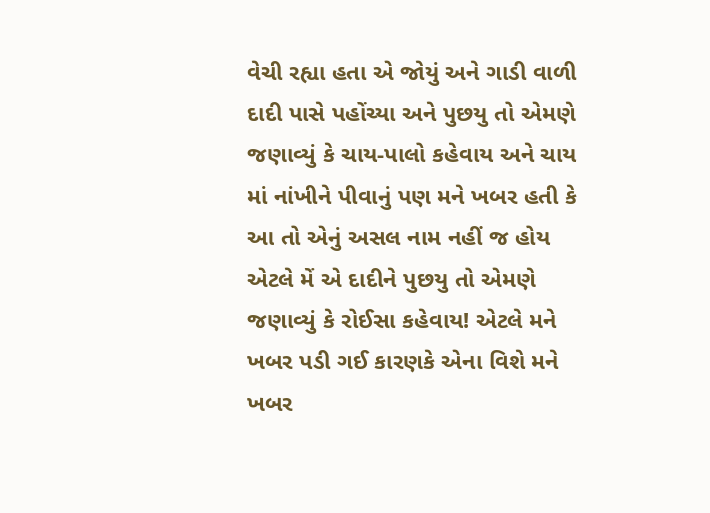વેચી રહ્યા હતા એ જોયું અને ગાડી વાળી દાદી પાસે પહોંચ્યા અને પુછયુ તો એમણે જણાવ્યું કે ચાય-પાલો કહેવાય અને ચાય માં નાંખીને પીવાનું પણ મને ખબર હતી કે આ તો એનું અસલ નામ નહીં જ હોય એટલે મેં એ દાદીને પુછયુ તો એમણે જણાવ્યું કે રોઈસા કહેવાય! એટલે મને ખબર પડી ગઈ કારણકે એના વિશે મને ખબર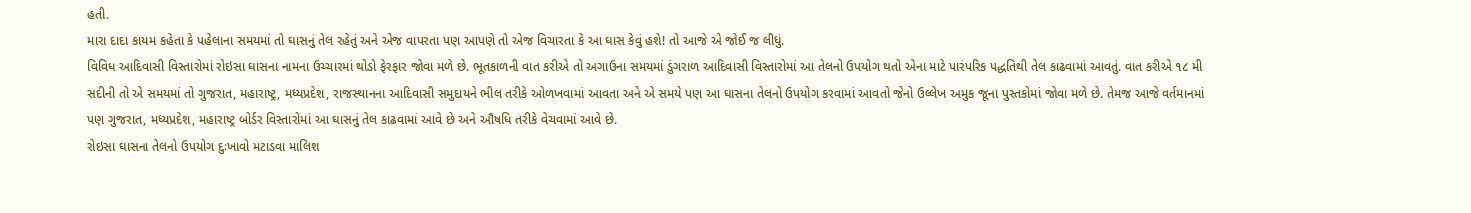હતી.
મારા દાદા કાયમ કહેતા કે પહેલાના સમયમાં તો ઘાસનું તેલ રહેતું અને એજ વાપરતા પણ આપણે તો એજ વિચારતા કે આ ઘાસ કેવું હશે! તો આજે એ જોઈ જ લીધું.
વિવિધ આદિવાસી વિસ્તારોમાં રોઇસા ઘાસના નામના ઉચ્ચારમાં થોડો ફેરફાર જોવા મળે છે. ભૂતકાળની વાત કરીએ તો અગાઉના સમયમાં ડુંગરાળ આદિવાસી વિસ્તારોમાં આ તેલનો ઉપયોગ થતો એના માટે પારંપરિક પદ્ધતિથી તેલ કાઢવામાં આવતું. વાત કરીએ ૧૮ મી સદીની તો એ સમયમાં તો ગુજરાત, મહારાષ્ટ્ર, મધ્યપ્રદેશ, રાજસ્થાનના આદિવાસી સમુદાયને ભીલ તરીકે ઓળખવામાં આવતા અને એ સમયે પણ આ ઘાસના તેલનો ઉપયોગ કરવામાં આવતો જેનો ઉલ્લેખ અમુક જૂના પુસ્તકોમાં જોવા મળે છે. તેમજ આજે વર્તમાનમાં પણ ગુજરાત, મધ્યપ્રદેશ, મહારાષ્ટ્ર બોર્ડર વિસ્તારોમાં આ ઘાસનું તેલ કાઢવામાં આવે છે અને ઔષધિ તરીકે વેચવામાં આવે છે.
રોઇસા ઘાસના તેલનો ઉપયોગ દુઃખાવો મટાડવા માલિશ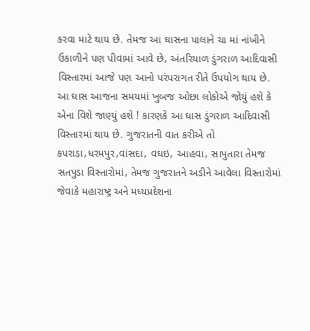કરવા માટે થાય છે. તેમજ આ ઘાસના પાલાને ચા માં નાંખીને ઉકાળીને પણ પીવામાં આવે છે, અંતરિયાળ ડુંગરાળ આદિવાસી વિસ્તારમાં આજે પણ આનો પરંપરાગત રીતે ઉપયોગ થાય છે.
આ ઘાસ આજના સમયમાં ખુબજ ઓછા લોકોએ જોયું હશે કે એના વિશે જાણ્યું હશે ! કારણકે આ ઘાસ ડુંગરાળ આદિવાસી વિસ્તારમાં થાય છે. ગુજરાતની વાત કરીએ તો કપરાડા,ધરમપુર,વાંસદા, વઘઇ, આહવા, સાપુતારા તેમજ સતપુડા વિસ્તારોમાં, તેમજ ગુજરાતને અડીને આવેલા વિસ્તારોમાં જેવાકે મહારાષ્ટ્ર અને મધ્યપ્રદેશના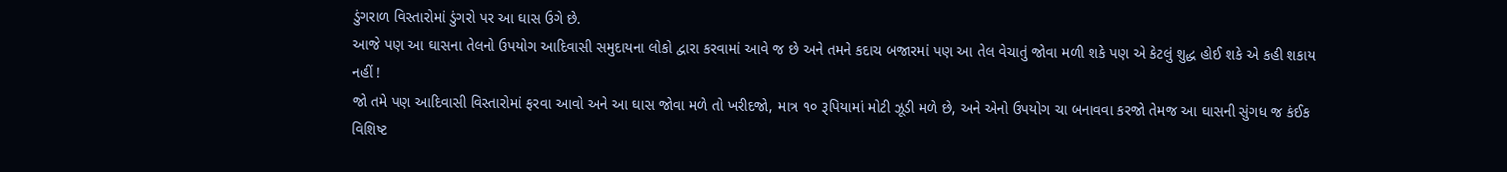ડુંગરાળ વિસ્તારોમાં ડુંગરો પર આ ઘાસ ઉગે છે.
આજે પણ આ ઘાસના તેલનો ઉપયોગ આદિવાસી સમુદાયના લોકો દ્વારા કરવામાં આવે જ છે અને તમને કદાચ બજારમાં પણ આ તેલ વેચાતું જોવા મળી શકે પણ એ કેટલું શુદ્ધ હોઈ શકે એ કહી શકાય નહીં !
જો તમે પણ આદિવાસી વિસ્તારોમાં ફરવા આવો અને આ ઘાસ જોવા મળે તો ખરીદજો, માત્ર ૧૦ રૂપિયામાં મોટી ઝૂડી મળે છે, અને એનો ઉપયોગ ચા બનાવવા કરજો તેમજ આ ઘાસની સુંગધ જ કંઈક વિશિષ્ટ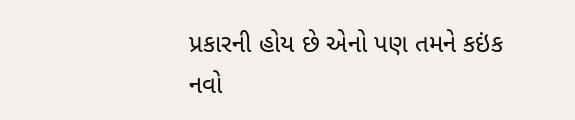પ્રકારની હોય છે એનો પણ તમને કઇંક નવો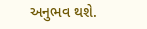અનુભવ થશે.